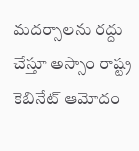మదర్సాలను రద్దు చేస్తూ అస్సాం రాష్ట్ర కెబినేట్ ఆమోదం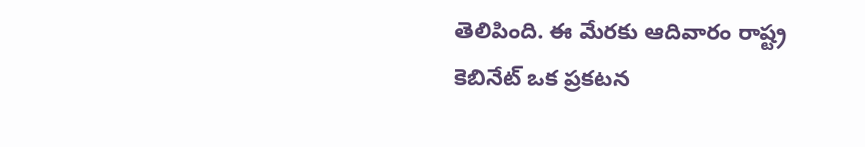తెలిపింది. ఈ మేరకు ఆదివారం రాష్ట్ర కెబినేట్ ఒక ప్రకటన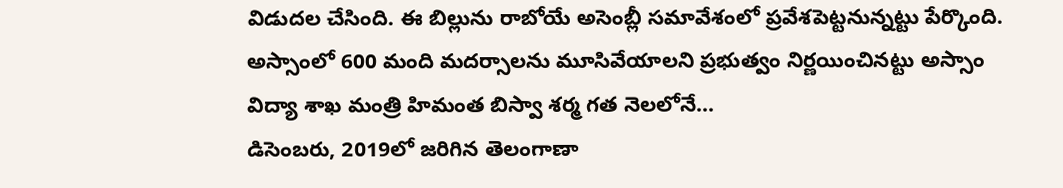విడుదల చేసింది. ఈ బిల్లును రాబోయే అసెంబ్లీ సమావేశంలో ప్రవేశపెట్టనున్నట్టు పేర్కొంది.
అస్సాంలో 600 మంది మదర్సాలను మూసివేయాలని ప్రభుత్వం నిర్ణయించినట్టు అస్సాం విద్యా శాఖ మంత్రి హిమంత బిస్వా శర్మ గత నెలలోనే...
డిసెంబరు, 2019లో జరిగిన తెలంగాణా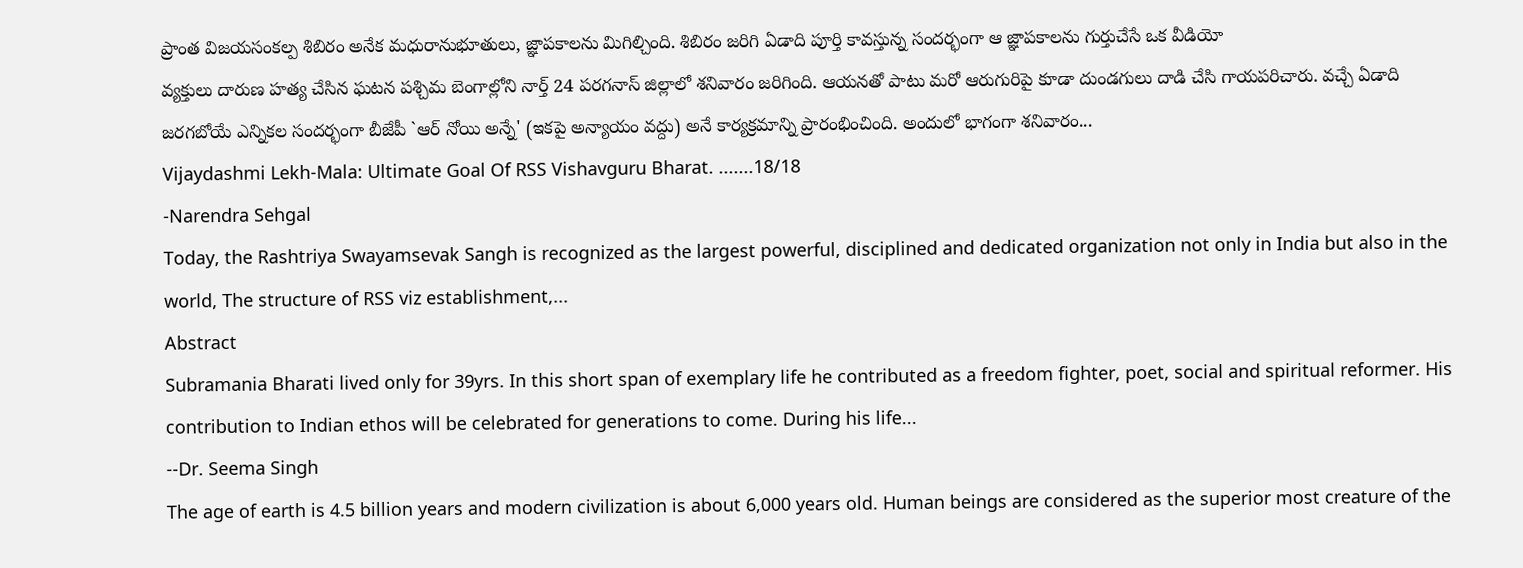ప్రాంత విజయసంకల్ప శిబిరం అనేక మధురానుభూతులు, జ్ఞాపకాలను మిగిల్చింది. శిబిరం జరిగి ఏడాది పూర్తి కావస్తున్న సందర్భంగా ఆ జ్ఞాపకాలను గుర్తుచేసే ఒక వీడియో
వ్యక్తులు దారుణ హత్య చేసిన ఘటన పశ్చిమ బెంగాల్లోని నార్త్ 24 పరగనాస్ జిల్లాలో శనివారం జరిగింది. ఆయనతో పాటు మరో ఆరుగురిపై కూడా దుండగులు దాడి చేసి గాయపరిచారు. వచ్చే ఏడాది జరగబోయే ఎన్నికల సందర్భంగా బీజేపీ `ఆర్ నోయి అన్నే' (ఇకపై అన్యాయం వద్దు) అనే కార్యక్రమాన్ని ప్రారంభించింది. అందులో భాగంగా శనివారం...
Vijaydashmi Lekh-Mala: Ultimate Goal Of RSS Vishavguru Bharat. .......18/18
-Narendra Sehgal
Today, the Rashtriya Swayamsevak Sangh is recognized as the largest powerful, disciplined and dedicated organization not only in India but also in the world, The structure of RSS viz establishment,...
Abstract
Subramania Bharati lived only for 39yrs. In this short span of exemplary life he contributed as a freedom fighter, poet, social and spiritual reformer. His contribution to Indian ethos will be celebrated for generations to come. During his life...
--Dr. Seema Singh
The age of earth is 4.5 billion years and modern civilization is about 6,000 years old. Human beings are considered as the superior most creature of the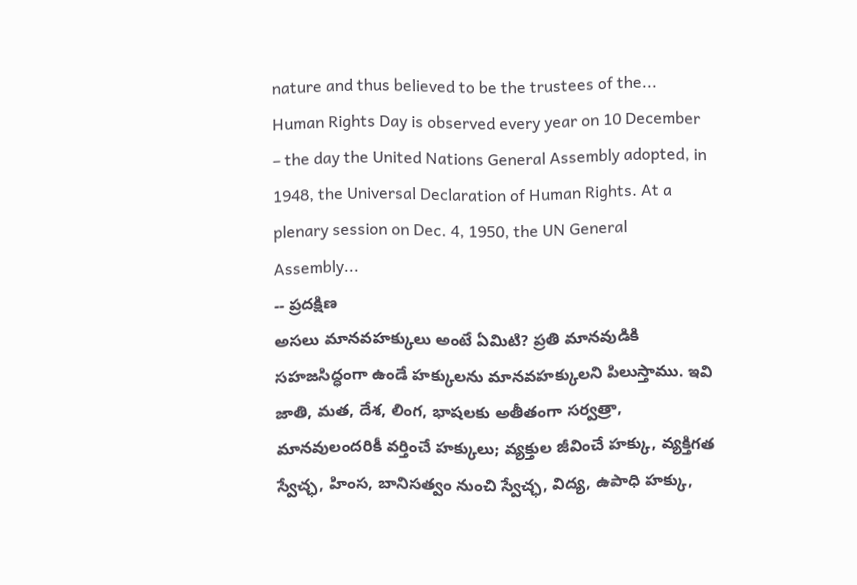nature and thus believed to be the trustees of the...
Human Rights Day is observed every year on 10 December – the day the United Nations General Assembly adopted, in 1948, the Universal Declaration of Human Rights. At a plenary session on Dec. 4, 1950, the UN General Assembly...
-- ప్రదక్షిణ
అసలు మానవహక్కులు అంటే ఏమిటి? ప్రతి మానవుడికి సహజసిద్ధంగా ఉండే హక్కులను మానవహక్కులని పిలుస్తాము. ఇవి జాతి, మత, దేశ, లింగ, భాషలకు అతీతంగా సర్వత్రా, మానవులందరికీ వర్తించే హక్కులు; వ్యక్తుల జీవించే హక్కు, వ్యక్తిగత స్వేచ్ఛ, హింస, బానిసత్వం నుంచి స్వేచ్ఛ, విద్య, ఉపాధి హక్కు,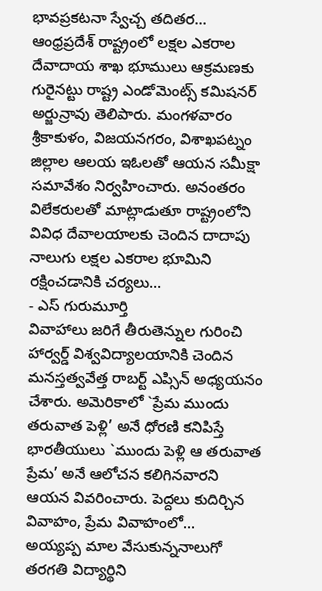భావప్రకటనా స్వేచ్చ తదితర...
ఆంధ్రప్రదేశ్ రాష్ట్రంలో లక్షల ఎకరాల దేవాదాయ శాఖ భూములు ఆక్రమణకు గురైనట్టు రాష్ట్ర ఎండోమెంట్స్ కమిషనర్ అర్జున్రావు తెలిపారు. మంగళవారం శ్రీకాకుళం, విజయనగరం, విశాఖపట్నం జిల్లాల ఆలయ ఇఓలతో ఆయన సమీక్షా సమావేశం నిర్వహించారు. అనంతరం విలేకరులతో మాట్లాడుతూ రాష్ట్రంలోని వివిధ దేవాలయాలకు చెందిన దాదాపు నాలుగు లక్షల ఎకరాల భూమిని రక్షించడానికి చర్యలు...
- ఎస్ గురుమూర్తి
వివాహాలు జరిగే తీరుతెన్నుల గురించి హార్వర్డ్ విశ్వవిద్యాలయానికి చెందిన మనస్తత్వవేత్త రాబర్ట్ ఎప్సిన్ అధ్యయనం చేశారు. అమెరికాలో `ప్రేమ ముందు తరువాత పెళ్లి’ అనే ధోరణి కనిపిస్తే భారతీయులు `ముందు పెళ్లి ఆ తరువాత ప్రేమ’ అనే ఆలోచన కలిగినవారని ఆయన వివరించారు. పెద్దలు కుదిర్చిన వివాహం, ప్రేమ వివాహంలో...
అయ్యప్ప మాల వేసుకున్ననాలుగో తరగతి విద్యార్థిని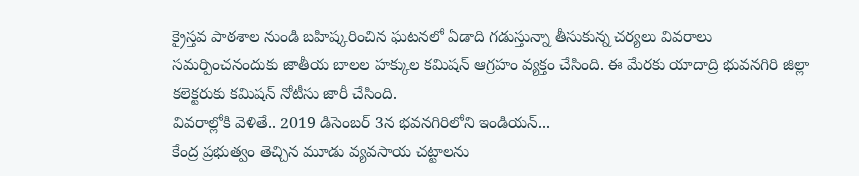క్రైస్తవ పాఠశాల నుండి బహిష్కరించిన ఘటనలో ఏడాది గడుస్తున్నా తీసుకున్న చర్యలు వివరాలు సమర్పించనందుకు జాతీయ బాలల హక్కుల కమిషన్ ఆగ్రహం వ్యక్తం చేసింది. ఈ మేరకు యాదాద్రి భువనగిరి జిల్లా కలెక్టరుకు కమిషన్ నోటీసు జారీ చేసింది.
వివరాల్లోకి వెళితే.. 2019 డిసెంబర్ 3న భవనగిరిలోని ఇండియన్...
కేంద్ర ప్రభుత్వం తెచ్చిన మూడు వ్యవసాయ చట్టాలను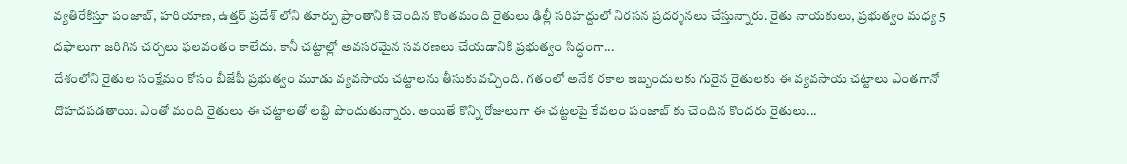వ్యతిరేకిస్తూ పంజాబ్, హరియాణ, ఉత్తర్ ప్రదేశ్ లోని తూర్పు ప్రాంతానికి చెందిన కొంతమంది రైతులు ఢిల్లీ సరిహద్దులో నిరసన ప్రదర్శనలు చేస్తున్నారు. రైతు నాయకులు, ప్రభుత్వం మధ్య 5 దఫాలుగా జరిగిన చర్చలు ఫలవంతం కాలేదు. కానీ చట్టాల్లో అవసరమైన సవరణలు చేయడానికి ప్రభుత్వం సిద్ధంగా...
దేశంలోని రైతుల సంక్షేమం కోసం బీజేపీ ప్రభుత్వం మూడు వ్యవసాయ చట్టాలను తీసుకువచ్చింది. గతంలో అనేక రకాల ఇబ్బందులకు గురైన రైతులకు ఈ వ్యవసాయ చట్టాలు ఎంతగానో దొహదపడతాయి. ఎంతో మంది రైతులు ఈ చట్టాలతో లబ్ది పొందుతున్నారు. అయితే కొన్ని రోజులుగా ఈ చట్టలపై కేవలం పంజాబ్ కు చెందిన కొందరు రైతులు...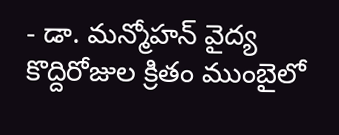- డా. మన్మోహన్ వైద్య
కొద్దిరోజుల క్రితం ముంబైలో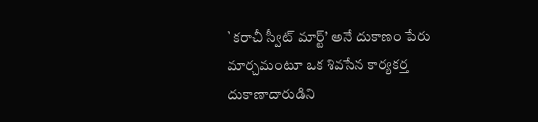`కరాచీ స్వీట్ మార్ట్’ అనే దుకాణం పేరు మార్చమంటూ ఒక శివసేన కార్యకర్త దుకాణాదారుడిని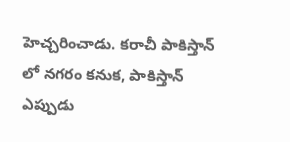హెచ్చరించాడు. కరాచీ పాకిస్తాన్ లో నగరం కనుక, పాకిస్తాన్ ఎప్పుడు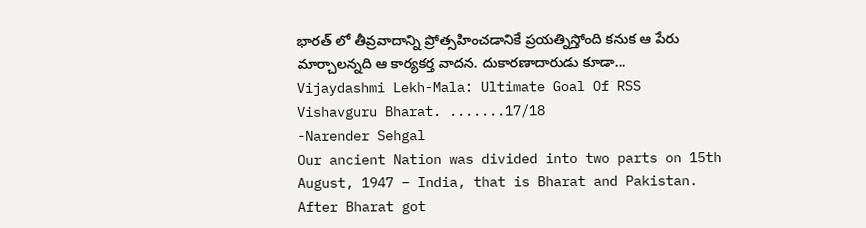భారత్ లో తీవ్రవాదాన్ని ప్రోత్సహించడానికే ప్రయత్నిస్తోంది కనుక ఆ పేరు మార్చాలన్నది ఆ కార్యకర్త వాదన. దుకారణాదారుడు కూడా...
Vijaydashmi Lekh-Mala: Ultimate Goal Of RSS Vishavguru Bharat. .......17/18
-Narender Sehgal
Our ancient Nation was divided into two parts on 15th August, 1947 – India, that is Bharat and Pakistan. After Bharat got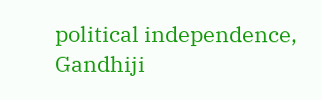political independence, Gandhiji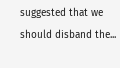suggested that we should disband the...